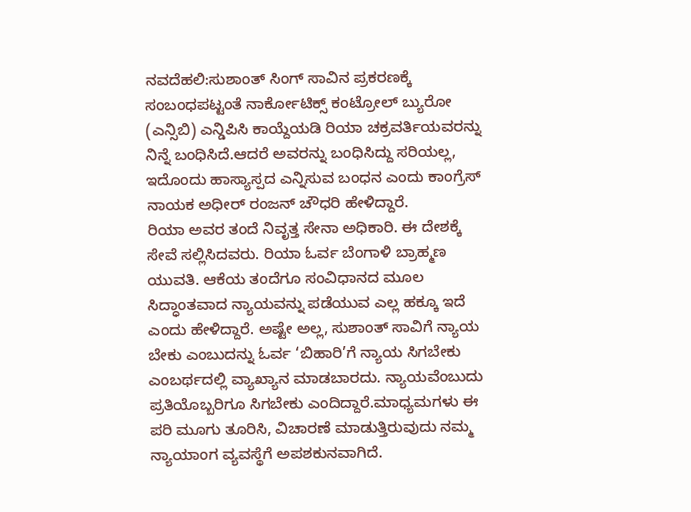ನವದೆಹಲಿ:ಸುಶಾಂತ್ ಸಿಂಗ್ ಸಾವಿನ ಪ್ರಕರಣಕ್ಕೆ ಸಂಬಂಧಪಟ್ಟಂತೆ ನಾರ್ಕೋಟಿಕ್ಸ್ ಕಂಟ್ರೋಲ್ ಬ್ಯುರೋ (ಎನ್ಸಿಬಿ) ಎನ್ಡಿಪಿಸಿ ಕಾಯ್ದೆಯಡಿ ರಿಯಾ ಚಕ್ರವರ್ತಿಯವರನ್ನು ನಿನ್ನೆ ಬಂಧಿಸಿದೆ.ಆದರೆ ಅವರನ್ನು ಬಂಧಿಸಿದ್ದು ಸರಿಯಲ್ಲ, ಇದೊಂದು ಹಾಸ್ಯಾಸ್ಪದ ಎನ್ನಿಸುವ ಬಂಧನ ಎಂದು ಕಾಂಗ್ರೆಸ್ ನಾಯಕ ಅಧೀರ್ ರಂಜನ್ ಚೌಧರಿ ಹೇಳಿದ್ದಾರೆ.
ರಿಯಾ ಅವರ ತಂದೆ ನಿವೃತ್ತ ಸೇನಾ ಅಧಿಕಾರಿ. ಈ ದೇಶಕ್ಕೆ ಸೇವೆ ಸಲ್ಲಿಸಿದವರು. ರಿಯಾ ಓರ್ವ ಬೆಂಗಾಳಿ ಬ್ರಾಹ್ಮಣ ಯುವತಿ. ಆಕೆಯ ತಂದೆಗೂ ಸಂವಿಧಾನದ ಮೂಲ ಸಿದ್ಧಾಂತವಾದ ನ್ಯಾಯವನ್ನು ಪಡೆಯುವ ಎಲ್ಲ ಹಕ್ಕೂ ಇದೆ ಎಂದು ಹೇಳಿದ್ದಾರೆ. ಅಷ್ಟೇ ಅಲ್ಲ, ಸುಶಾಂತ್ ಸಾವಿಗೆ ನ್ಯಾಯ ಬೇಕು ಎಂಬುದನ್ನು ಓರ್ವ ‘ಬಿಹಾರಿ’ಗೆ ನ್ಯಾಯ ಸಿಗಬೇಕು ಎಂಬರ್ಥದಲ್ಲಿ ವ್ಯಾಖ್ಯಾನ ಮಾಡಬಾರದು. ನ್ಯಾಯವೆಂಬುದು ಪ್ರತಿಯೊಬ್ಬರಿಗೂ ಸಿಗಬೇಕು ಎಂದಿದ್ದಾರೆ.ಮಾಧ್ಯಮಗಳು ಈ ಪರಿ ಮೂಗು ತೂರಿಸಿ, ವಿಚಾರಣೆ ಮಾಡುತ್ತಿರುವುದು ನಮ್ಮ ನ್ಯಾಯಾಂಗ ವ್ಯವಸ್ಥೆಗೆ ಅಪಶಕುನವಾಗಿದೆ.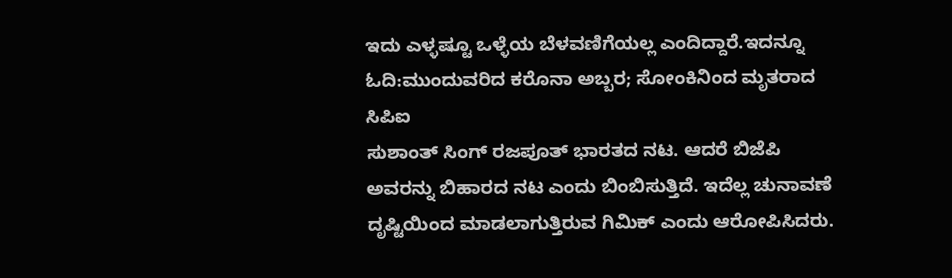ಇದು ಎಳ್ಳಷ್ಟೂ ಒಳ್ಳೆಯ ಬೆಳವಣಿಗೆಯಲ್ಲ ಎಂದಿದ್ದಾರೆ.ಇದನ್ನೂ ಓದಿ:ಮುಂದುವರಿದ ಕರೊನಾ ಅಬ್ಬರ; ಸೋಂಕಿನಿಂದ ಮೃತರಾದ ಸಿಪಿಐ
ಸುಶಾಂತ್ ಸಿಂಗ್ ರಜಪೂತ್ ಭಾರತದ ನಟ. ಆದರೆ ಬಿಜೆಪಿ ಅವರನ್ನು ಬಿಹಾರದ ನಟ ಎಂದು ಬಿಂಬಿಸುತ್ತಿದೆ. ಇದೆಲ್ಲ ಚುನಾವಣೆ ದೃಷ್ಟಿಯಿಂದ ಮಾಡಲಾಗುತ್ತಿರುವ ಗಿಮಿಕ್ ಎಂದು ಆರೋಪಿಸಿದರು.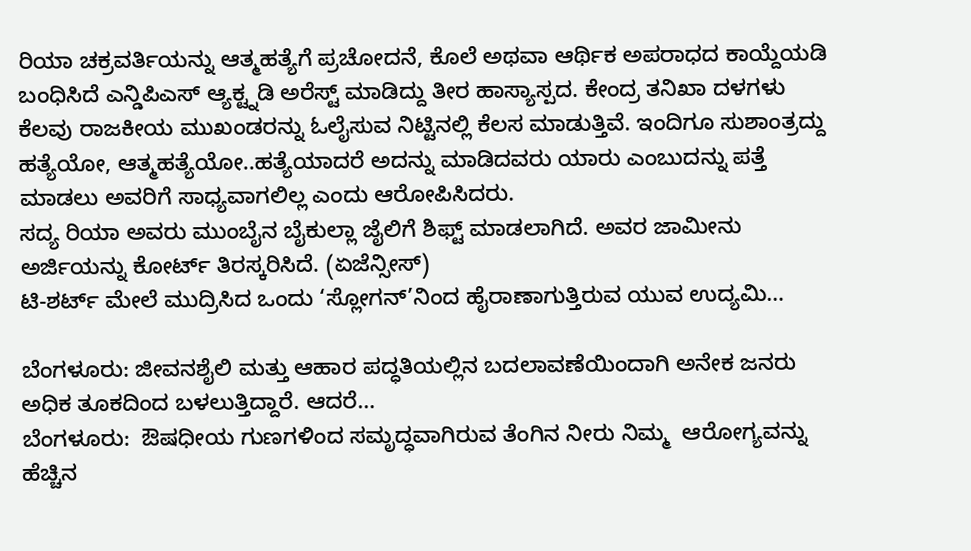ರಿಯಾ ಚಕ್ರವರ್ತಿಯನ್ನು ಆತ್ಮಹತ್ಯೆಗೆ ಪ್ರಚೋದನೆ, ಕೊಲೆ ಅಥವಾ ಆರ್ಥಿಕ ಅಪರಾಧದ ಕಾಯ್ದೆಯಡಿ ಬಂಧಿಸಿದೆ ಎನ್ಡಿಪಿಎಸ್ ಆ್ಯಕ್ಟ್ನಡಿ ಅರೆಸ್ಟ್ ಮಾಡಿದ್ದು ತೀರ ಹಾಸ್ಯಾಸ್ಪದ. ಕೇಂದ್ರ ತನಿಖಾ ದಳಗಳು ಕೆಲವು ರಾಜಕೀಯ ಮುಖಂಡರನ್ನು ಓಲೈಸುವ ನಿಟ್ಟಿನಲ್ಲಿ ಕೆಲಸ ಮಾಡುತ್ತಿವೆ. ಇಂದಿಗೂ ಸುಶಾಂತ್ರದ್ದು ಹತ್ಯೆಯೋ, ಆತ್ಮಹತ್ಯೆಯೋ..ಹತ್ಯೆಯಾದರೆ ಅದನ್ನು ಮಾಡಿದವರು ಯಾರು ಎಂಬುದನ್ನು ಪತ್ತೆ ಮಾಡಲು ಅವರಿಗೆ ಸಾಧ್ಯವಾಗಲಿಲ್ಲ ಎಂದು ಆರೋಪಿಸಿದರು.
ಸದ್ಯ ರಿಯಾ ಅವರು ಮುಂಬೈನ ಬೈಕುಲ್ಲಾ ಜೈಲಿಗೆ ಶಿಫ್ಟ್ ಮಾಡಲಾಗಿದೆ. ಅವರ ಜಾಮೀನು ಅರ್ಜಿಯನ್ನು ಕೋರ್ಟ್ ತಿರಸ್ಕರಿಸಿದೆ. (ಏಜೆನ್ಸೀಸ್)
ಟಿ-ಶರ್ಟ್ ಮೇಲೆ ಮುದ್ರಿಸಿದ ಒಂದು ‘ಸ್ಲೋಗನ್’ನಿಂದ ಹೈರಾಣಾಗುತ್ತಿರುವ ಯುವ ಉದ್ಯಮಿ…

ಬೆಂಗಳೂರು: ಜೀವನಶೈಲಿ ಮತ್ತು ಆಹಾರ ಪದ್ಧತಿಯಲ್ಲಿನ ಬದಲಾವಣೆಯಿಂದಾಗಿ ಅನೇಕ ಜನರು ಅಧಿಕ ತೂಕದಿಂದ ಬಳಲುತ್ತಿದ್ದಾರೆ. ಆದರೆ…
ಬೆಂಗಳೂರು:  ಔಷಧೀಯ ಗುಣಗಳಿಂದ ಸಮೃದ್ಧವಾಗಿರುವ ತೆಂಗಿನ ನೀರು ನಿಮ್ಮ  ಆರೋಗ್ಯವನ್ನು ಹೆಚ್ಚಿನ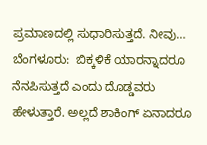ಪ್ರಮಾಣದಲ್ಲಿ ಸುಧಾರಿಸುತ್ತದೆ. ನೀವು…
ಬೆಂಗಳೂರು:  ಬಿಕ್ಕಳಿಕೆ ಯಾರನ್ನಾದರೂ ನೆನಪಿಸುತ್ತದೆ ಎಂದು ದೊಡ್ಡವರು ಹೇಳುತ್ತಾರೆ. ಅಲ್ಲದೆ ಶಾಕಿಂಗ್ ಏನಾದರೂ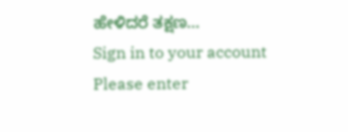ಹೇಳಿದರೆ ತಕ್ಷಣ…
Sign in to your account
Please enter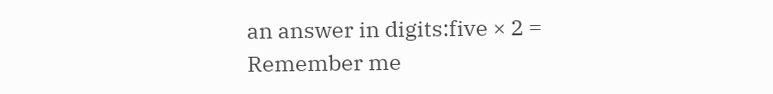an answer in digits:five × 2 =
Remember me